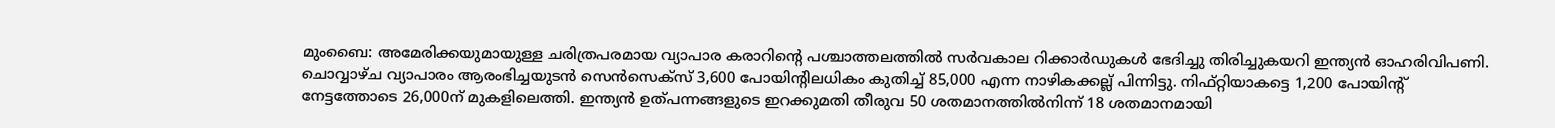മുംബൈ: അമേരിക്കയുമായുള്ള ചരിത്രപരമായ വ്യാപാര കരാറിന്റെ പശ്ചാത്തലത്തിൽ സർവകാല റിക്കാർഡുകൾ ഭേദിച്ചു തിരിച്ചുകയറി ഇന്ത്യൻ ഓഹരിവിപണി. ചൊവ്വാഴ്ച വ്യാപാരം ആരംഭിച്ചയുടൻ സെൻസെക്സ് 3,600 പോയിന്റിലധികം കുതിച്ച് 85,000 എന്ന നാഴികക്കല്ല് പിന്നിട്ടു. നിഫ്റ്റിയാകട്ടെ 1,200 പോയിന്റ് നേട്ടത്തോടെ 26,000ന് മുകളിലെത്തി. ഇന്ത്യൻ ഉത്പന്നങ്ങളുടെ ഇറക്കുമതി തീരുവ 50 ശതമാനത്തിൽനിന്ന് 18 ശതമാനമായി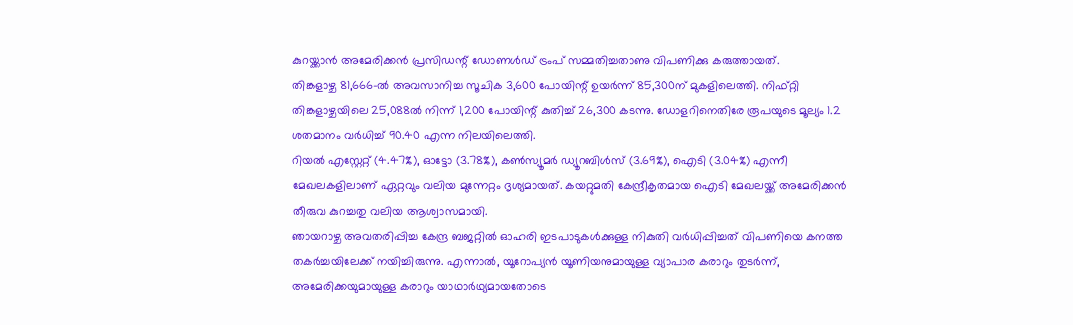കുറയ്ക്കാൻ അമേരിക്കൻ പ്രസിഡന്റ് ഡോണൾഡ് ട്രംപ് സമ്മതിച്ചതാണു വിപണിക്കു കരുത്തായത്.
തിങ്കളാഴ്ച 81,666-ൽ അവസാനിച്ച സൂചിക 3,600 പോയിന്റ് ഉയർന്ന് 85,300ന് മുകളിലെത്തി. നിഫ്റ്റി തിങ്കളാഴ്ചയിലെ 25,088ൽ നിന്ന് 1,200 പോയിന്റ് കുതിച്ച് 26,300 കടന്നു. ഡോളറിനെതിരേ രൂപയുടെ മൂല്യം 1.2 ശതമാനം വർധിച്ച് 90.40 എന്ന നിലയിലെത്തി.
റിയൽ എസ്റ്റേറ്റ് (4.47%), ഓട്ടോ (3.78%), കൺസ്യൂമർ ഡ്യൂറബിൾസ് (3.69%), ഐടി (3.04%) എന്നീ മേഖലകളിലാണ് ഏറ്റവും വലിയ മുന്നേറ്റം ദൃശ്യമായത്. കയറ്റുമതി കേന്ദ്രീകൃതമായ ഐടി മേഖലയ്ക്ക് അമേരിക്കൻ തീരുവ കുറച്ചതു വലിയ ആശ്വാസമായി.
ഞായറാഴ്ച അവതരിപ്പിച്ച കേന്ദ്ര ബജറ്റിൽ ഓഹരി ഇടപാടുകൾക്കുള്ള നികുതി വർധിപ്പിച്ചത് വിപണിയെ കനത്ത തകർച്ചയിലേക്ക് നയിച്ചിരുന്നു. എന്നാൽ, യൂറോപ്യൻ യൂണിയനുമായുള്ള വ്യാപാര കരാറും തുടർന്ന്, അമേരിക്കയുമായുള്ള കരാറും യാഥാർഥ്യമായതോടെ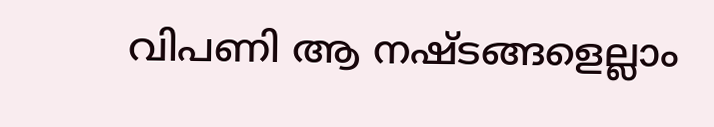വിപണി ആ നഷ്ടങ്ങളെല്ലാം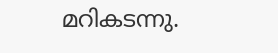മറികടന്നു.